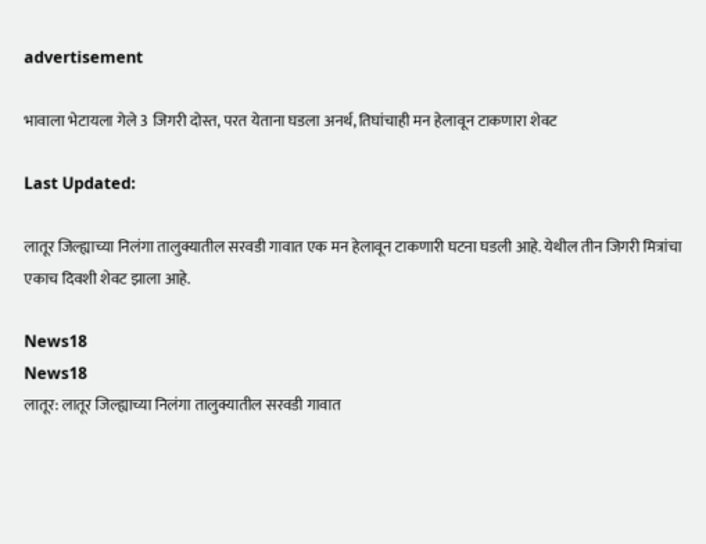advertisement

भावाला भेटायला गेले 3 जिगरी दोस्त, परत येताना घडला अनर्थ, तिघांचाही मन हेलावून टाकणारा शेवट

Last Updated:

लातूर जिल्ह्याच्या निलंगा तालुक्यातील सरवडी गावात एक मन हेलावून टाकणारी घटना घडली आहे. येथील तीन जिगरी मित्रांचा एकाच दिवशी शेवट झाला आहे.

News18
News18
लातूर: लातूर जिल्ह्याच्या निलंगा तालुक्यातील सरवडी गावात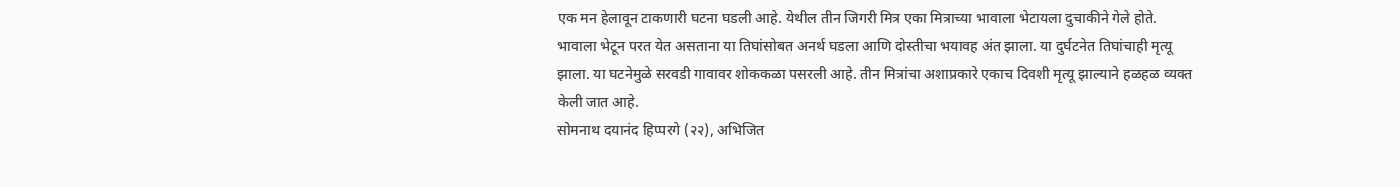एक मन हेलावून टाकणारी घटना घडली आहे. येथील तीन जिगरी मित्र एका मित्राच्या भावाला भेटायला दुचाकीने गेले होते. भावाला भेटून परत येत असताना या तिघांसोबत अनर्थ घडला आणि दोस्तीचा भयावह अंत झाला. या दुर्घटनेत तिघांचाही मृत्यू झाला. या घटनेमुळे सरवडी गावावर शोककळा पसरली आहे. तीन मित्रांचा अशाप्रकारे एकाच दिवशी मृत्यू झाल्याने हळहळ व्यक्त केली जात आहे.
सोमनाथ दयानंद हिप्परगे (२२), अभिजित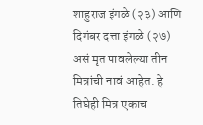शाहुराज इंगळे (२३) आणि दिगंबर दत्ता इंगळे (२७) असं मृत पावलेल्या तीन मित्रांची नावं आहेत. हे तिघेही मित्र एकाच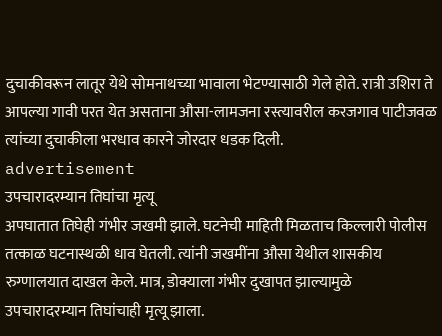दुचाकीवरून लातूर येथे सोमनाथच्या भावाला भेटण्यासाठी गेले होते. रात्री उशिरा ते आपल्या गावी परत येत असताना औसा-लामजना रस्त्यावरील करजगाव पाटीजवळ त्यांच्या दुचाकीला भरधाव कारने जोरदार धडक दिली.
advertisement
उपचारादरम्यान तिघांचा मृत्यू
अपघातात तिघेही गंभीर जखमी झाले. घटनेची माहिती मिळताच किल्लारी पोलीस तत्काळ घटनास्थळी धाव घेतली. त्यांनी जखमींना औसा येथील शासकीय रुग्णालयात दाखल केले. मात्र, डोक्याला गंभीर दुखापत झाल्यामुळे उपचारादरम्यान तिघांचाही मृत्यू झाला.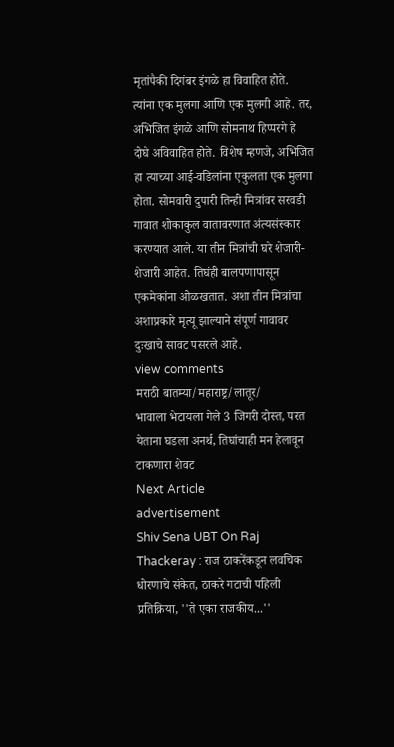मृतांपैकी दिगंबर इंगळे हा विवाहित होते. त्यांना एक मुलगा आणि एक मुलगी आहे. तर, अभिजित इंगळे आणि सोमनाथ हिप्परगे हे दोघे अविवाहित होते. विशेष म्हणजे, अभिजित हा त्याच्या आई-वडिलांना एकुलता एक मुलगा होता. सोमवारी दुपारी तिन्ही मित्रांवर सरवडी गावात शोकाकुल वातावरणात अंत्यसंस्कार करण्यात आले. या तीन मित्रांची घरे शेजारी-शेजारी आहेत. तिघंही बालपणापासून एकमेकांना ओळखतात. अशा तीन मित्रांचा अशाप्रकारे मृत्यू झाल्याने संपूर्ण गावावर दुःखाचे सावट पसरले आहे.
view comments
मराठी बातम्या/महाराष्ट्र/लातूर/
भावाला भेटायला गेले 3 जिगरी दोस्त, परत येताना घडला अनर्थ, तिघांचाही मन हेलावून टाकणारा शेवट
Next Article
advertisement
Shiv Sena UBT On Raj Thackeray : राज ठाकरेंकडून लवचिक धोरणाचे संकेत, ठाकरे गटाची पहिली प्रतिक्रिया, ''ते एका राजकीय...''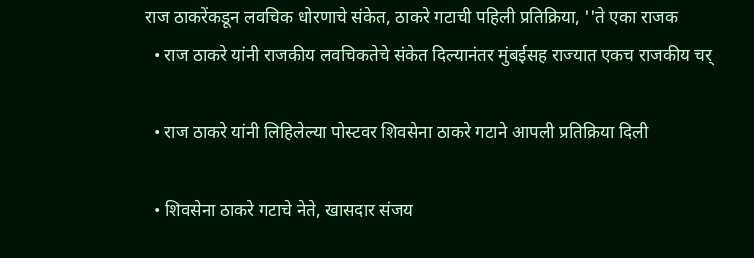राज ठाकरेंकडून लवचिक धोरणाचे संकेत, ठाकरे गटाची पहिली प्रतिक्रिया, ''ते एका राजक
  • राज ठाकरे यांनी राजकीय लवचिकतेचे संकेत दिल्यानंतर मुंबईसह राज्यात एकच राजकीय चर्

  • राज ठाकरे यांनी लिहिलेल्या पोस्टवर शिवसेना ठाकरे गटाने आपली प्रतिक्रिया दिली

  • शिवसेना ठाकरे गटाचे नेते, खासदार संजय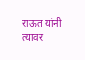राऊत यांनी त्यावर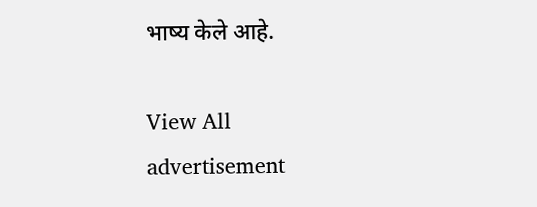भाष्य केले आहे.

View All
advertisement